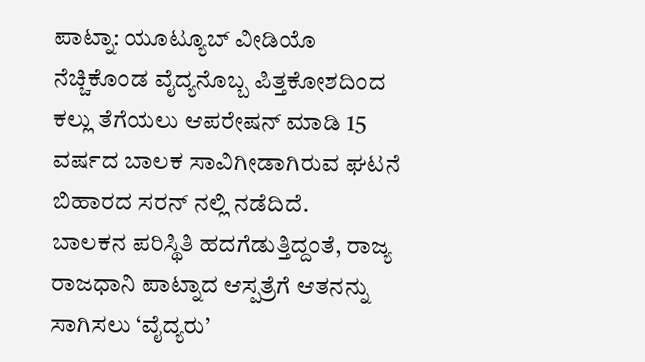ಪಾಟ್ನಾ: ಯೂಟ್ಯೂಬ್ ವೀಡಿಯೊ ನೆಚ್ಚಿಕೊಂಡ ವೈದ್ಯನೊಬ್ಬ ಪಿತ್ತಕೋಶದಿಂದ ಕಲ್ಲು ತೆಗೆಯಲು ಆಪರೇಷನ್ ಮಾಡಿ 15 ವರ್ಷದ ಬಾಲಕ ಸಾವಿಗೀಡಾಗಿರುವ ಘಟನೆ ಬಿಹಾರದ ಸರನ್ ನಲ್ಲಿ ನಡೆದಿದೆ.
ಬಾಲಕನ ಪರಿಸ್ಥಿತಿ ಹದಗೆಡುತ್ತಿದ್ದಂತೆ, ರಾಜ್ಯ ರಾಜಧಾನಿ ಪಾಟ್ನಾದ ಆಸ್ಪತ್ರೆಗೆ ಆತನನ್ನು ಸಾಗಿಸಲು ‘ವೈದ್ಯರು’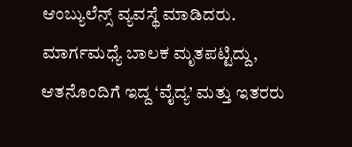ಆಂಬ್ಯುಲೆನ್ಸ್ ವ್ಯವಸ್ಥೆ ಮಾಡಿದರು. ಮಾರ್ಗಮಧ್ಯೆ ಬಾಲಕ ಮೃತಪಟ್ಟಿದ್ದು, ಆತನೊಂದಿಗೆ ಇದ್ದ ‘ವೈದ್ಯ’ ಮತ್ತು ಇತರರು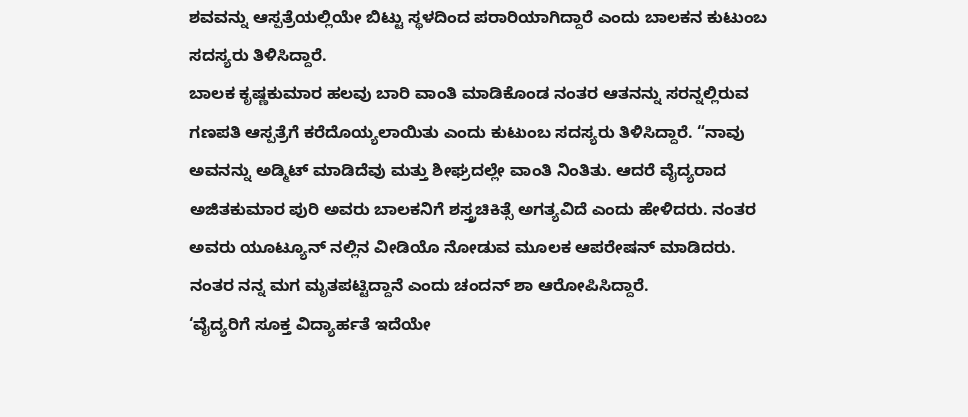ಶವವನ್ನು ಆಸ್ಪತ್ರೆಯಲ್ಲಿಯೇ ಬಿಟ್ಟು ಸ್ಥಳದಿಂದ ಪರಾರಿಯಾಗಿದ್ದಾರೆ ಎಂದು ಬಾಲಕನ ಕುಟುಂಬ ಸದಸ್ಯರು ತಿಳಿಸಿದ್ದಾರೆ.
ಬಾಲಕ ಕೃಷ್ಣಕುಮಾರ ಹಲವು ಬಾರಿ ವಾಂತಿ ಮಾಡಿಕೊಂಡ ನಂತರ ಆತನನ್ನು ಸರನ್ನಲ್ಲಿರುವ ಗಣಪತಿ ಆಸ್ಪತ್ರೆಗೆ ಕರೆದೊಯ್ಯಲಾಯಿತು ಎಂದು ಕುಟುಂಬ ಸದಸ್ಯರು ತಿಳಿಸಿದ್ದಾರೆ. “ನಾವು ಅವನನ್ನು ಅಡ್ಮಿಟ್ ಮಾಡಿದೆವು ಮತ್ತು ಶೀಘ್ರದಲ್ಲೇ ವಾಂತಿ ನಿಂತಿತು. ಆದರೆ ವೈದ್ಯರಾದ ಅಜಿತಕುಮಾರ ಪುರಿ ಅವರು ಬಾಲಕನಿಗೆ ಶಸ್ತ್ರಚಿಕಿತ್ಸೆ ಅಗತ್ಯವಿದೆ ಎಂದು ಹೇಳಿದರು. ನಂತರ ಅವರು ಯೂಟ್ಯೂನ್ ನಲ್ಲಿನ ವೀಡಿಯೊ ನೋಡುವ ಮೂಲಕ ಆಪರೇಷನ್ ಮಾಡಿದರು. ನಂತರ ನನ್ನ ಮಗ ಮೃತಪಟ್ಟಿದ್ದಾನೆ ಎಂದು ಚಂದನ್ ಶಾ ಆರೋಪಿಸಿದ್ದಾರೆ.
‘ವೈದ್ಯರಿಗೆ ಸೂಕ್ತ ವಿದ್ಯಾರ್ಹತೆ ಇದೆಯೇ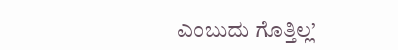ಎಂಬುದು ಗೊತ್ತಿಲ್ಲ’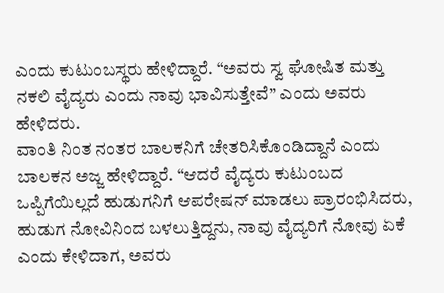ಎಂದು ಕುಟುಂಬಸ್ಥರು ಹೇಳಿದ್ದಾರೆ. “ಅವರು ಸ್ವ ಘೋಷಿತ ಮತ್ತು ನಕಲಿ ವೈದ್ಯರು ಎಂದು ನಾವು ಭಾವಿಸುತ್ತೇವೆ” ಎಂದು ಅವರು ಹೇಳಿದರು.
ವಾಂತಿ ನಿಂತ ನಂತರ ಬಾಲಕನಿಗೆ ಚೇತರಿಸಿಕೊಂಡಿದ್ದಾನೆ ಎಂದು ಬಾಲಕನ ಅಜ್ಜ ಹೇಳಿದ್ದಾರೆ. “ಆದರೆ ವೈದ್ಯರು ಕುಟುಂಬದ ಒಪ್ಪಿಗೆಯಿಲ್ಲದೆ ಹುಡುಗನಿಗೆ ಆಪರೇಷನ್ ಮಾಡಲು ಪ್ರಾರಂಭಿಸಿದರು, ಹುಡುಗ ನೋವಿನಿಂದ ಬಳಲುತ್ತಿದ್ದನು, ನಾವು ವೈದ್ಯರಿಗೆ ನೋವು ಏಕೆ ಎಂದು ಕೇಳಿದಾಗ, ಅವರು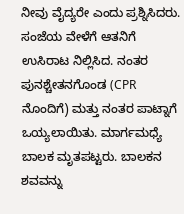ನೀವು ವೈದ್ಯರೇ ಎಂದು ಪ್ರಶ್ನಿಸಿದರು. ಸಂಜೆಯ ವೇಳೆಗೆ ಆತನಿಗೆ ಉಸಿರಾಟ ನಿಲ್ಲಿಸಿದ. ನಂತರ ಪುನಶ್ಚೇತನಗೊಂಡ (CPR ನೊಂದಿಗೆ) ಮತ್ತು ನಂತರ ಪಾಟ್ನಾಗೆ ಒಯ್ಯಲಾಯಿತು. ಮಾರ್ಗಮಧ್ಯೆ ಬಾಲಕ ಮೃತಪಟ್ಟರು. ಬಾಲಕನ ಶವವನ್ನು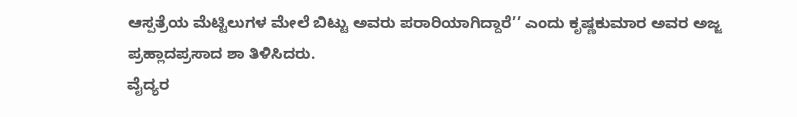ಆಸ್ಪತ್ರೆಯ ಮೆಟ್ಟಿಲುಗಳ ಮೇಲೆ ಬಿಟ್ಟು ಅವರು ಪರಾರಿಯಾಗಿದ್ದಾರೆ’’ ಎಂದು ಕೃಷ್ಣಕುಮಾರ ಅವರ ಅಜ್ಜ ಪ್ರಹ್ಲಾದಪ್ರಸಾದ ಶಾ ತಿಳಿಸಿದರು.
ವೈದ್ಯರ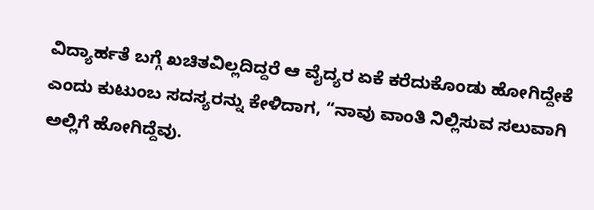ವಿದ್ಯಾರ್ಹತೆ ಬಗ್ಗೆ ಖಚಿತವಿಲ್ಲದಿದ್ದರೆ ಆ ವೈದ್ಯರ ಏಕೆ ಕರೆದುಕೊಂಡು ಹೋಗಿದ್ದೇಕೆ ಎಂದು ಕುಟುಂಬ ಸದಸ್ಯರನ್ನು ಕೇಳಿದಾಗ, “ನಾವು ವಾಂತಿ ನಿಲ್ಲಿಸುವ ಸಲುವಾಗಿ ಅಲ್ಲಿಗೆ ಹೋಗಿದ್ದೆವು.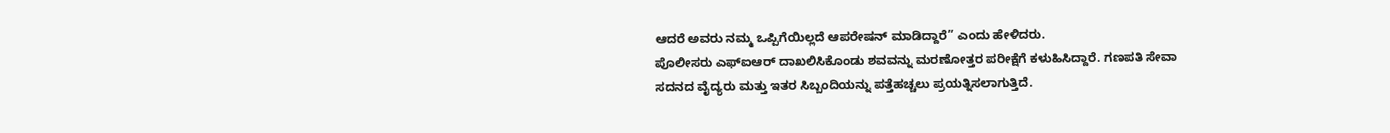ಆದರೆ ಅವರು ನಮ್ಮ ಒಪ್ಪಿಗೆಯಿಲ್ಲದೆ ಆಪರೇಷನ್ ಮಾಡಿದ್ದಾರೆ” ಎಂದು ಹೇಳಿದರು.
ಪೊಲೀಸರು ಎಫ್ಐಆರ್ ದಾಖಲಿಸಿಕೊಂಡು ಶವವನ್ನು ಮರಣೋತ್ತರ ಪರೀಕ್ಷೆಗೆ ಕಳುಹಿಸಿದ್ದಾರೆ. ಗಣಪತಿ ಸೇವಾ ಸದನದ ವೈದ್ಯರು ಮತ್ತು ಇತರ ಸಿಬ್ಬಂದಿಯನ್ನು ಪತ್ತೆಹಚ್ಚಲು ಪ್ರಯತ್ನಿಸಲಾಗುತ್ತಿದೆ.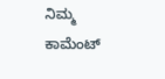ನಿಮ್ಮ ಕಾಮೆಂಟ್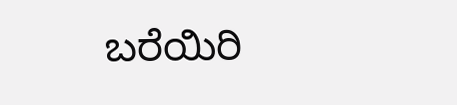ಬರೆಯಿರಿ